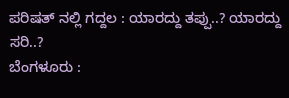ಪರಿಷತ್ ನಲ್ಲಿ ಗದ್ದಲ : ಯಾರದ್ದು ತಪ್ಪು..? ಯಾರದ್ದು ಸರಿ..?
ಬೆಂಗಳೂರು :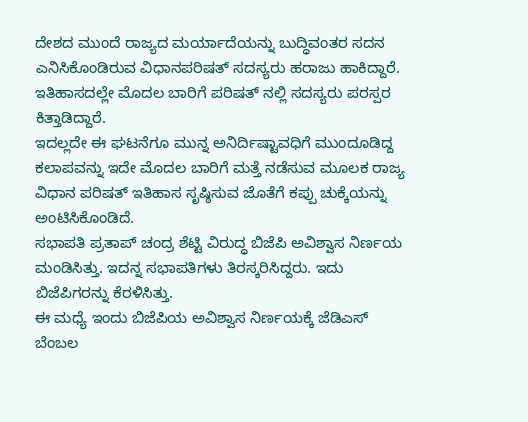ದೇಶದ ಮುಂದೆ ರಾಜ್ಯದ ಮರ್ಯಾದೆಯನ್ನು ಬುದ್ಧಿವಂತರ ಸದನ ಎನಿಸಿಕೊಂಡಿರುವ ವಿಧಾನಪರಿಷತ್ ಸದಸ್ಯರು ಹರಾಜು ಹಾಕಿದ್ದಾರೆ. ಇತಿಹಾಸದಲ್ಲೇ ಮೊದಲ ಬಾರಿಗೆ ಪರಿಷತ್ ನಲ್ಲಿ ಸದಸ್ಯರು ಪರಸ್ಪರ ಕಿತ್ತಾಡಿದ್ದಾರೆ.
ಇದಲ್ಲದೇ ಈ ಘಟನೆಗೂ ಮುನ್ನ ಅನಿರ್ದಿಷ್ಟಾವಧಿಗೆ ಮುಂದೂಡಿದ್ದ ಕಲಾಪವನ್ನು ಇದೇ ಮೊದಲ ಬಾರಿಗೆ ಮತ್ತೆ ನಡೆಸುವ ಮೂಲಕ ರಾಜ್ಯ ವಿಧಾನ ಪರಿಷತ್ ಇತಿಹಾಸ ಸೃಷ್ಠಿಸುವ ಜೊತೆಗೆ ಕಪ್ಪು ಚುಕ್ಕೆಯನ್ನು ಅಂಟಿಸಿಕೊಂಡಿದೆ.
ಸಭಾಪತಿ ಪ್ರತಾಪ್ ಚಂದ್ರ ಶೆಟ್ಟಿ ವಿರುದ್ಧ ಬಿಜೆಪಿ ಅವಿಶ್ವಾಸ ನಿರ್ಣಯ ಮಂಡಿಸಿತ್ತು. ಇದನ್ನ ಸಭಾಪತಿಗಳು ತಿರಸ್ಕರಿಸಿದ್ದರು. ಇದು ಬಿಜೆಪಿಗರನ್ನು ಕೆರಳಿಸಿತ್ತು.
ಈ ಮಧ್ಯೆ ಇಂದು ಬಿಜೆಪಿಯ ಅವಿಶ್ವಾಸ ನಿರ್ಣಯಕ್ಕೆ ಜೆಡಿಎಸ್ ಬೆಂಬಲ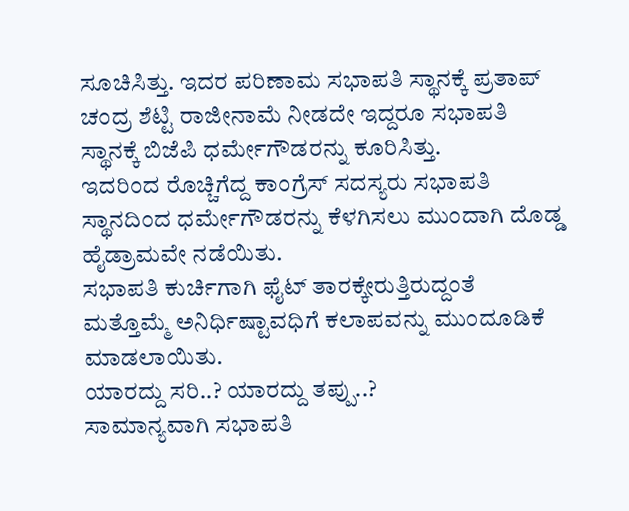ಸೂಚಿಸಿತ್ತು. ಇದರ ಪರಿಣಾಮ ಸಭಾಪತಿ ಸ್ಥಾನಕ್ಕೆ ಪ್ರತಾಪ್ ಚಂದ್ರ ಶೆಟ್ಟಿ ರಾಜೀನಾಮೆ ನೀಡದೇ ಇದ್ದರೂ ಸಭಾಪತಿ ಸ್ಥಾನಕ್ಕೆ ಬಿಜೆಪಿ ಧರ್ಮೇಗೌಡರನ್ನು ಕೂರಿಸಿತ್ತು.
ಇದರಿಂದ ರೊಚ್ಚಿಗೆದ್ದ ಕಾಂಗ್ರೆಸ್ ಸದಸ್ಯರು ಸಭಾಪತಿ ಸ್ಥಾನದಿಂದ ಧರ್ಮೇಗೌಡರನ್ನು ಕೆಳಗಿಸಲು ಮುಂದಾಗಿ ದೊಡ್ಡ ಹೈಡ್ರಾಮವೇ ನಡೆಯಿತು.
ಸಭಾಪತಿ ಕುರ್ಚಿಗಾಗಿ ಫೈಟ್ ತಾರಕ್ಕೇರುತ್ತಿರುದ್ದಂತೆ ಮತ್ತೊಮ್ಮೆ ಅನಿರ್ಧಿಷ್ಟಾವಧಿಗೆ ಕಲಾಪವನ್ನು ಮುಂದೂಡಿಕೆ ಮಾಡಲಾಯಿತು.
ಯಾರದ್ದು ಸರಿ..? ಯಾರದ್ದು ತಪ್ಪು..?
ಸಾಮಾನ್ಯವಾಗಿ ಸಭಾಪತಿ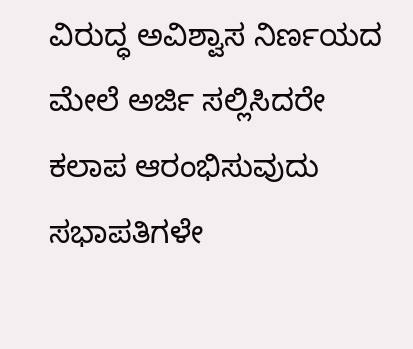ವಿರುದ್ಧ ಅವಿಶ್ವಾಸ ನಿರ್ಣಯದ ಮೇಲೆ ಅರ್ಜಿ ಸಲ್ಲಿಸಿದರೇ ಕಲಾಪ ಆರಂಭಿಸುವುದು ಸಭಾಪತಿಗಳೇ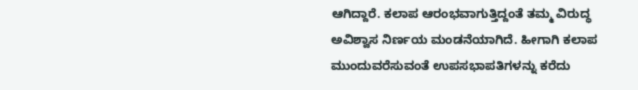ಆಗಿದ್ದಾರೆ. ಕಲಾಪ ಆರಂಭವಾಗುತ್ತಿದ್ದಂತೆ ತಮ್ಮ ವಿರುದ್ಧ ಅವಿಶ್ವಾಸ ನಿರ್ಣಯ ಮಂಡನೆಯಾಗಿದೆ. ಹೀಗಾಗಿ ಕಲಾಪ ಮುಂದುವರೆಸುವಂತೆ ಉಪಸಭಾಪತಿಗಳನ್ನು ಕರೆದು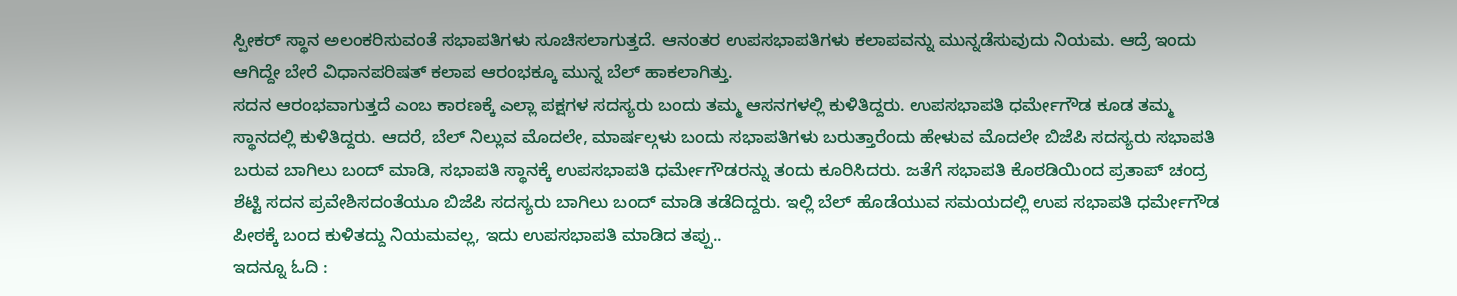ಸ್ಪೀಕರ್ ಸ್ಥಾನ ಅಲಂಕರಿಸುವಂತೆ ಸಭಾಪತಿಗಳು ಸೂಚಿಸಲಾಗುತ್ತದೆ. ಆನಂತರ ಉಪಸಭಾಪತಿಗಳು ಕಲಾಪವನ್ನು ಮುನ್ನಡೆಸುವುದು ನಿಯಮ. ಆದ್ರೆ ಇಂದು ಆಗಿದ್ದೇ ಬೇರೆ ವಿಧಾನಪರಿಷತ್ ಕಲಾಪ ಆರಂಭಕ್ಕೂ ಮುನ್ನ ಬೆಲ್ ಹಾಕಲಾಗಿತ್ತು.
ಸದನ ಆರಂಭವಾಗುತ್ತದೆ ಎಂಬ ಕಾರಣಕ್ಕೆ ಎಲ್ಲಾ ಪಕ್ಷಗಳ ಸದಸ್ಯರು ಬಂದು ತಮ್ಮ ಆಸನಗಳಲ್ಲಿ ಕುಳಿತಿದ್ದರು. ಉಪಸಭಾಪತಿ ಧರ್ಮೇಗೌಡ ಕೂಡ ತಮ್ಮ ಸ್ಥಾನದಲ್ಲಿ ಕುಳಿತಿದ್ದರು. ಆದರೆ, ಬೆಲ್ ನಿಲ್ಲುವ ಮೊದಲೇ, ಮಾರ್ಷಲ್ಗಳು ಬಂದು ಸಭಾಪತಿಗಳು ಬರುತ್ತಾರೆಂದು ಹೇಳುವ ಮೊದಲೇ ಬಿಜೆಪಿ ಸದಸ್ಯರು ಸಭಾಪತಿ ಬರುವ ಬಾಗಿಲು ಬಂದ್ ಮಾಡಿ, ಸಭಾಪತಿ ಸ್ಥಾನಕ್ಕೆ ಉಪಸಭಾಪತಿ ಧರ್ಮೇಗೌಡರನ್ನು ತಂದು ಕೂರಿಸಿದರು. ಜತೆಗೆ ಸಭಾಪತಿ ಕೊಠಡಿಯಿಂದ ಪ್ರತಾಪ್ ಚಂದ್ರ ಶೆಟ್ಟಿ ಸದನ ಪ್ರವೇಶಿಸದಂತೆಯೂ ಬಿಜೆಪಿ ಸದಸ್ಯರು ಬಾಗಿಲು ಬಂದ್ ಮಾಡಿ ತಡೆದಿದ್ದರು. ಇಲ್ಲಿ ಬೆಲ್ ಹೊಡೆಯುವ ಸಮಯದಲ್ಲಿ ಉಪ ಸಭಾಪತಿ ಧರ್ಮೇಗೌಡ ಪೀಠಕ್ಕೆ ಬಂದ ಕುಳಿತದ್ದು ನಿಯಮವಲ್ಲ, ಇದು ಉಪಸಭಾಪತಿ ಮಾಡಿದ ತಪ್ಪು..
ಇದನ್ನೂ ಓದಿ :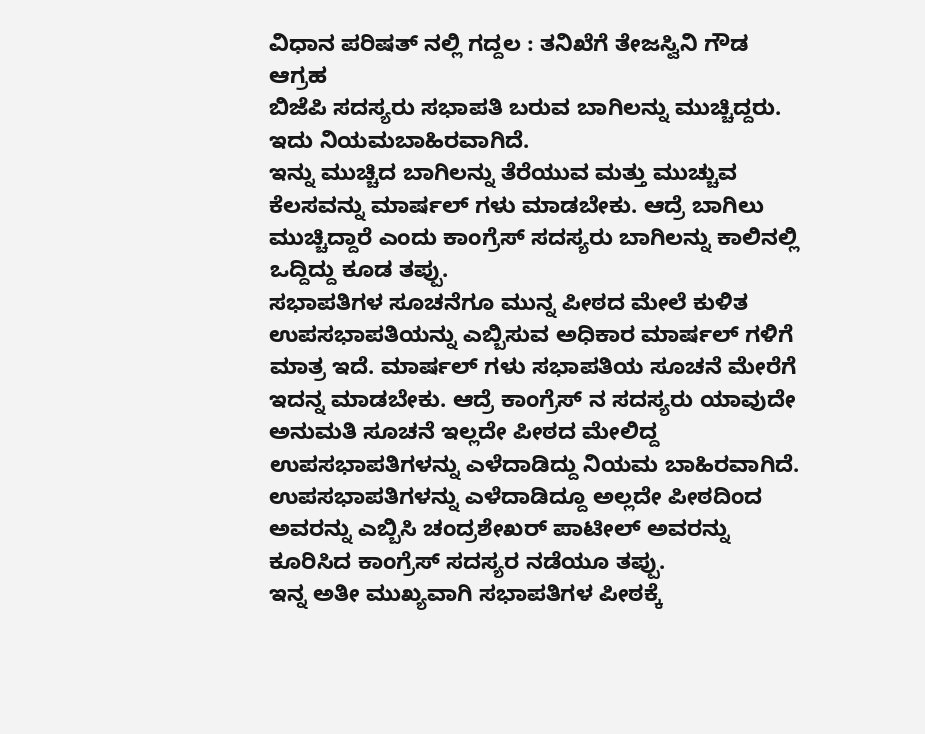ವಿಧಾನ ಪರಿಷತ್ ನಲ್ಲಿ ಗದ್ದಲ : ತನಿಖೆಗೆ ತೇಜಸ್ವಿನಿ ಗೌಡ ಆಗ್ರಹ
ಬಿಜೆಪಿ ಸದಸ್ಯರು ಸಭಾಪತಿ ಬರುವ ಬಾಗಿಲನ್ನು ಮುಚ್ಚಿದ್ದರು. ಇದು ನಿಯಮಬಾಹಿರವಾಗಿದೆ.
ಇನ್ನು ಮುಚ್ಚಿದ ಬಾಗಿಲನ್ನು ತೆರೆಯುವ ಮತ್ತು ಮುಚ್ಚುವ ಕೆಲಸವನ್ನು ಮಾರ್ಷಲ್ ಗಳು ಮಾಡಬೇಕು. ಆದ್ರೆ ಬಾಗಿಲು ಮುಚ್ಚಿದ್ದಾರೆ ಎಂದು ಕಾಂಗ್ರೆಸ್ ಸದಸ್ಯರು ಬಾಗಿಲನ್ನು ಕಾಲಿನಲ್ಲಿ ಒದ್ದಿದ್ದು ಕೂಡ ತಪ್ಪು.
ಸಭಾಪತಿಗಳ ಸೂಚನೆಗೂ ಮುನ್ನ ಪೀಠದ ಮೇಲೆ ಕುಳಿತ ಉಪಸಭಾಪತಿಯನ್ನು ಎಬ್ಬಿಸುವ ಅಧಿಕಾರ ಮಾರ್ಷಲ್ ಗಳಿಗೆ ಮಾತ್ರ ಇದೆ. ಮಾರ್ಷಲ್ ಗಳು ಸಭಾಪತಿಯ ಸೂಚನೆ ಮೇರೆಗೆ ಇದನ್ನ ಮಾಡಬೇಕು. ಆದ್ರೆ ಕಾಂಗ್ರೆಸ್ ನ ಸದಸ್ಯರು ಯಾವುದೇ ಅನುಮತಿ ಸೂಚನೆ ಇಲ್ಲದೇ ಪೀಠದ ಮೇಲಿದ್ದ ಉಪಸಭಾಪತಿಗಳನ್ನು ಎಳೆದಾಡಿದ್ದು ನಿಯಮ ಬಾಹಿರವಾಗಿದೆ.
ಉಪಸಭಾಪತಿಗಳನ್ನು ಎಳೆದಾಡಿದ್ದೂ ಅಲ್ಲದೇ ಪೀಠದಿಂದ ಅವರನ್ನು ಎಬ್ಬಿಸಿ ಚಂದ್ರಶೇಖರ್ ಪಾಟೀಲ್ ಅವರನ್ನು ಕೂರಿಸಿದ ಕಾಂಗ್ರೆಸ್ ಸದಸ್ಯರ ನಡೆಯೂ ತಪ್ಪು.
ಇನ್ನ ಅತೀ ಮುಖ್ಯವಾಗಿ ಸಭಾಪತಿಗಳ ಪೀಠಕ್ಕೆ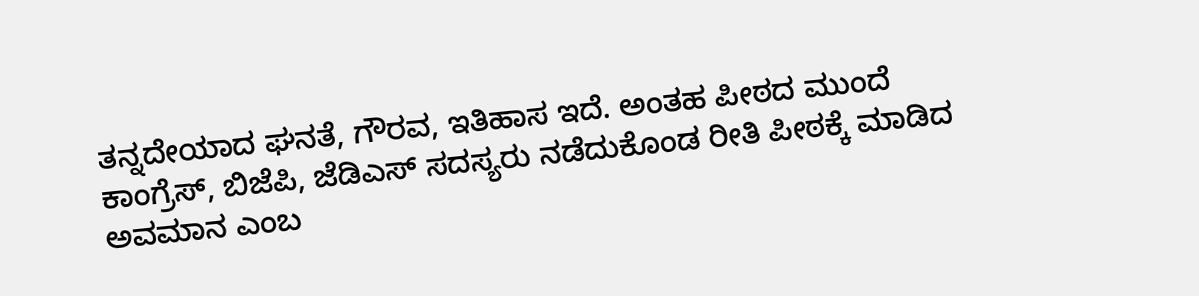ತನ್ನದೇಯಾದ ಘನತೆ, ಗೌರವ, ಇತಿಹಾಸ ಇದೆ. ಅಂತಹ ಪೀಠದ ಮುಂದೆ ಕಾಂಗ್ರೆಸ್, ಬಿಜೆಪಿ, ಜೆಡಿಎಸ್ ಸದಸ್ಯರು ನಡೆದುಕೊಂಡ ರೀತಿ ಪೀಠಕ್ಕೆ ಮಾಡಿದ ಅವಮಾನ ಎಂಬ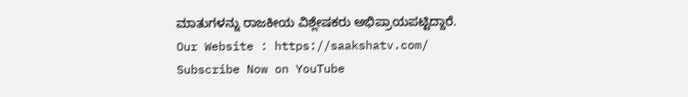ಮಾತುಗಳನ್ನು ರಾಜಕೀಯ ವಿಶ್ಲೇಷಕರು ಅಭಿಪ್ರಾಯಪಟ್ಟಿದ್ದಾರೆ.
Our Website : https://saakshatv.com/
Subscribe Now on YouTube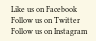Like us on Facebook
Follow us on Twitter
Follow us on Instagram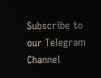Subscribe to our Telegram Channel